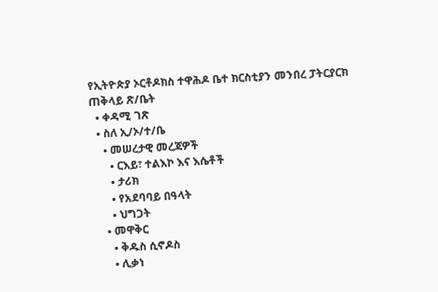የኢትዮጵያ ኦርቶዶክስ ተዋሕዶ ቤተ ክርስቲያን መንበረ ፓትርያርክ ጠቅላይ ጽ/ቤት
  • ቀዳሚ ገጽ
  • ስለ ኢ/ኦ/ተ/ቤ
    • መሠረታዊ መረጃዎች
      • ርእይ፣ ተልእኮ እና እሴቶች
      • ታሪክ
      • የአደባባይ በዓላት
      • ህግጋት
    • መዋቅር
      • ቅዱስ ሲኖዶስ
      • ሊቃነ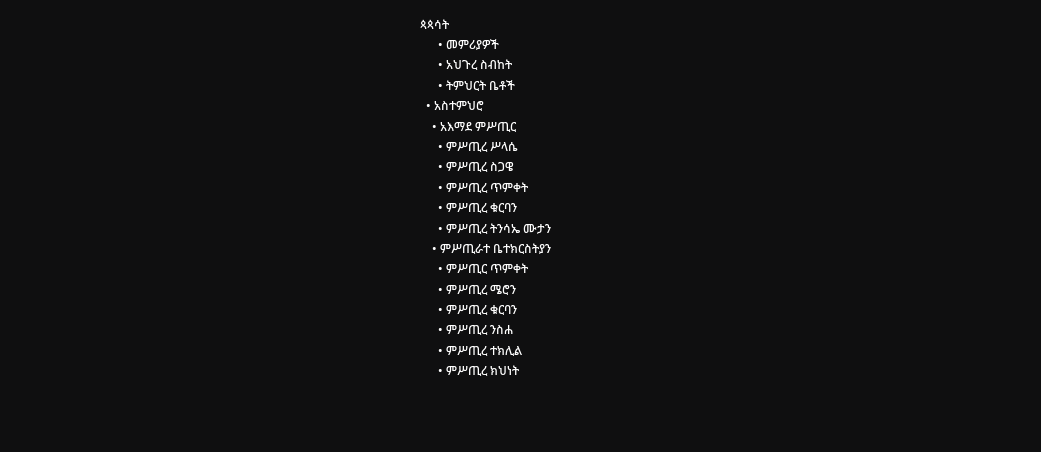ጳጳሳት
      • መምሪያዎች
      • አህጉረ ስብከት
      • ትምህርት ቤቶች
  • አስተምህሮ
    • አእማደ ምሥጢር
      • ምሥጢረ ሥላሴ
      • ምሥጢረ ስጋዌ
      • ምሥጢረ ጥምቀት
      • ምሥጢረ ቁርባን
      • ምሥጢረ ትንሳኤ ሙታን
    • ምሥጢራተ ቤተክርስትያን
      • ምሥጢር ጥምቀት
      • ምሥጢረ ሜሮን
      • ምሥጢረ ቁርባን
      • ምሥጢረ ንስሐ
      • ምሥጢረ ተክሊል
      • ምሥጢረ ክህነት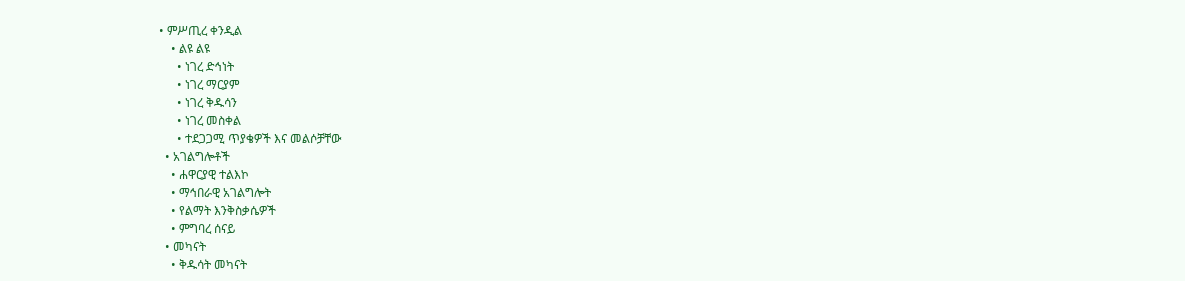• ምሥጢረ ቀንዲል
    • ልዩ ልዩ
      • ነገረ ድኅነት
      • ነገረ ማርያም
      • ነገረ ቅዱሳን
      • ነገረ መስቀል
      • ተደጋጋሚ ጥያቄዎች እና መልሶቻቸው
  • አገልግሎቶች
    • ሐዋርያዊ ተልእኮ
    • ማኅበራዊ አገልግሎት
    • የልማት እንቅስቃሴዎች
    • ምግባረ ሰናይ
  • መካናት
    • ቅዱሳት መካናት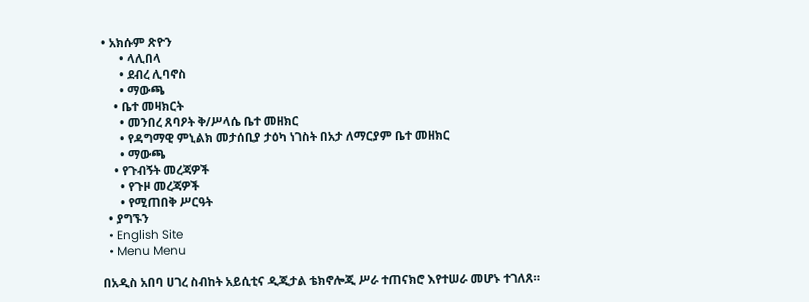• አክሱም ጽዮን
      • ላሊበላ
      • ደብረ ሊባኖስ
      • ማውጫ
    • ቤተ መዛክርት
      • መንበረ ጸባዖት ቅ/ሥላሴ ቤተ መዘክር
      • የዳግማዊ ምኒልክ መታሰቢያ ታዕካ ነገስት በአታ ለማርያም ቤተ መዘክር
      • ማውጫ
    • የጉብኝት መረጃዎች
      • የጉዞ መረጃዎች
      • የሚጠበቅ ሥርዓት
  • ያግኙን
  • English Site
  • Menu Menu

በአዲስ አበባ ሀገረ ስብከት አይሲቲና ዲጂታል ቴክኖሎጂ ሥራ ተጠናክሮ እየተሠራ መሆኑ ተገለጸ።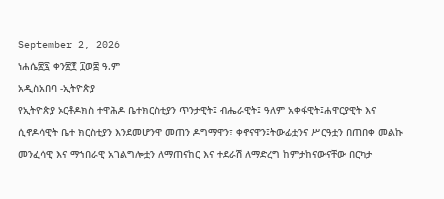September 2, 2026
ነሐሴ፳፯ ቀን፳፻ ፲ወ፰ ዓ.ም
አዲስአበባ -ኢትዮጵያ
የኢትዮጵያ ኦርቶዶክስ ተዋሕዶ ቤተክርስቲያን ጥንታዊት፤ ብሔራዊት፤ ዓለም አቀፋዊት፤ሐዋርያዊት እና ሲኖዶሳዊት ቤተ ክርስቲያን እንደመሆንዋ መጠን ዶግማዋን፣ ቀኖናዋን፤ትውፊቷንና ሥርዓቷን በጠበቀ መልኩ መንፈሳዊ እና ማኀበራዊ አገልግሎቷን ለማጠናከር እና ተደራሽ ለማድረግ ከምታከናውናቸው በርካታ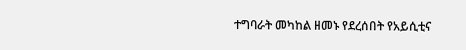ተግባራት መካከል ዘመኑ የደረሰበት የአይሲቲና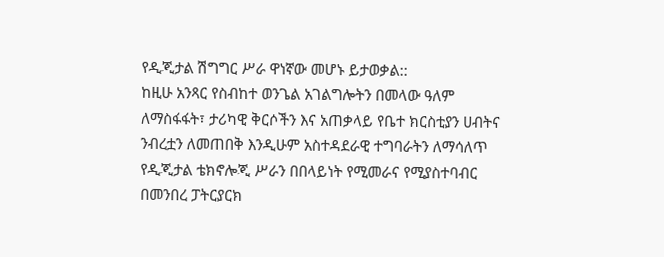የዲጂታል ሽግግር ሥራ ዋነኛው መሆኑ ይታወቃል::
ከዚሁ አንጻር የስብከተ ወንጌል አገልግሎትን በመላው ዓለም ለማስፋፋት፣ ታሪካዊ ቅርሶችን እና አጠቃላይ የቤተ ክርስቲያን ሀብትና ንብረቷን ለመጠበቅ እንዲሁም አስተዳደራዊ ተግባራትን ለማሳለጥ የዲጂታል ቴክኖሎጂ ሥራን በበላይነት የሚመራና የሚያስተባብር በመንበረ ፓትርያርክ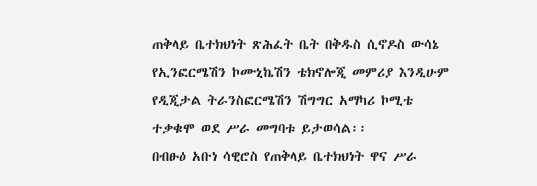ጠቅላይ ቤተክህነት ጽሕፈት ቤት በቅዱስ ሲኖዶስ ውሳኔ የኢንፎርሜሽን ኮሙኒኬሽን ቴክኖሎጂ መምሪያ እንዲሁም የዲጂታል ትራንስፎርሜሽን ሽግግር አማካሪ ኮሚቴ ተቃቁሞ ወደ ሥራ መግባቱ ይታወሳል፡፡
በብፁዕ አቡነ ሳዊሮስ የጠቅላይ ቤተክህነት ዋና ሥራ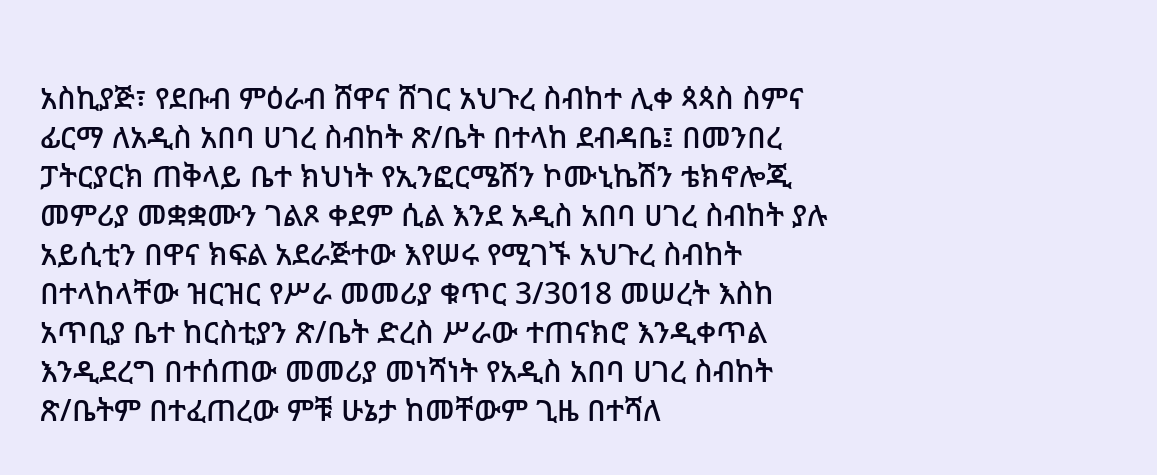አስኪያጅ፣ የደቡብ ምዕራብ ሸዋና ሸገር አህጉረ ስብከተ ሊቀ ጳጳስ ስምና ፊርማ ለአዲስ አበባ ሀገረ ስብከት ጽ/ቤት በተላከ ደብዳቤ፤ በመንበረ ፓትርያርክ ጠቅላይ ቤተ ክህነት የኢንፎርሜሽን ኮሙኒኬሽን ቴክኖሎጂ መምሪያ መቋቋሙን ገልጾ ቀደም ሲል እንደ አዲስ አበባ ሀገረ ስብከት ያሉ አይሲቲን በዋና ክፍል አደራጅተው እየሠሩ የሚገኙ አህጉረ ስብከት በተላከላቸው ዝርዝር የሥራ መመሪያ ቁጥር 3/3018 መሠረት እስከ አጥቢያ ቤተ ከርስቲያን ጽ/ቤት ድረስ ሥራው ተጠናክሮ እንዲቀጥል እንዲደረግ በተሰጠው መመሪያ መነሻነት የአዲስ አበባ ሀገረ ስብከት ጽ/ቤትም በተፈጠረው ምቹ ሁኔታ ከመቸውም ጊዜ በተሻለ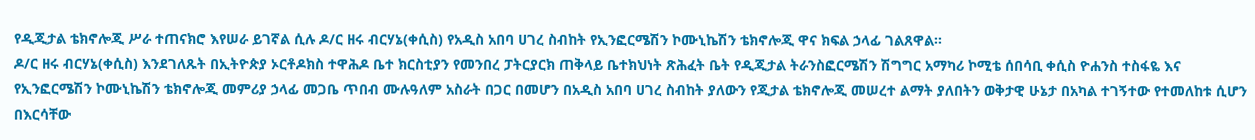የዲጂታል ቴክኖሎጂ ሥራ ተጠናክሮ እየሠራ ይገኛል ሲሉ ዶ/ር ዘሩ ብርሃኔ(ቀሲስ) የአዲስ አበባ ሀገረ ስብከት የኢንፎርሜሽን ኮሙኒኬሽን ቴክኖሎጂ ዋና ክፍል ኃላፊ ገልጸዋል፡፡
ዶ/ር ዘሩ ብርሃኔ(ቀሲስ) እንደገለጹት በኢትዮጵያ ኦርቶዶክስ ተዋሕዶ ቤተ ክርስቲያን የመንበረ ፓትርያርክ ጠቅላይ ቤተክህነት ጽሕፈት ቤት የዲጂታል ትራንስፎርሜሽን ሽግግር አማካሪ ኮሚቴ ሰበሳቢ ቀሲስ ዮሐንስ ተስፋዬ እና የኢንፎርሜሽን ኮሙኒኬሽን ቴክኖሎጂ መምሪያ ኃላፊ መጋቤ ጥበብ ሙሉዓለም አስራት በጋር በመሆን በአዲስ አበባ ሀገረ ስብከት ያለውን የጂታል ቴክኖሎጂ መሠረተ ልማት ያለበትን ወቅታዊ ሁኔታ በአካል ተገኝተው የተመለከቱ ሲሆን በእርሳቸው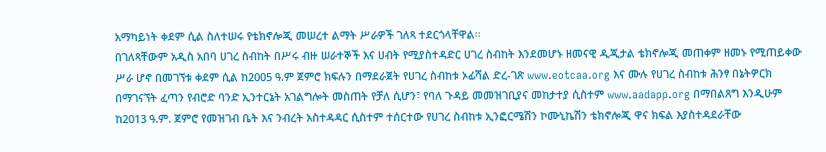አማካይነት ቀደም ሲል ስለተሠሩ የቴክኖሎጂ መሠረተ ልማት ሥራዎች ገለጻ ተደርጎላቸዋል፡፡
በገለጻቸውም አዲስ አበባ ሀገረ ስብከት በሥሩ ብዙ ሠራተኞች እና ሀብት የሚያስተዳድር ሀገረ ስብከት እንደመሆኑ ዘመናዊ ዲጂታል ቴክኖሎጂ መጠቀም ዘመኑ የሚጠይቀው ሥራ ሆኖ በመገኘቱ ቀደም ሲል ከ2005 ዓ.ም ጀምሮ ክፍሉን በማደራጀት የሀገረ ስብከቱ ኦፊሻል ድረ-ገጽ www.eotcaa.org እና ሙሉ የሀገረ ስብከቱ ሕንፃ በኔትዎርክ በማገናኘት ፈጣን የብሮድ ባንድ ኢንተርኔት አገልግሎት መስጠት የቻለ ሲሆን፣ የባለ ጉዳይ መመዝገቢያና መከታተያ ሲስተም www.aadapp.org በማበልጸግ እንዲሁም ከ2013 ዓ.ም. ጀምሮ የመዝገብ ቤት እና ንብረት አስተዳዳር ሲስተም ተሰርተው የሀገረ ስብከቱ ኢንፎርሜሽን ኮሙኒኬሽን ቴክኖሎጂ ዋና ክፍል እያስተዳደራቸው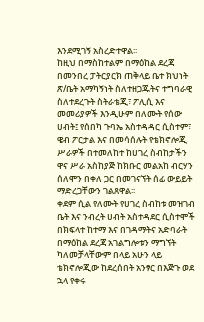እንደሚገኝ አስረድተዋል፡፡
ከዚህ በማስከተልም በማዕከል ደረጃ በመንበረ ፓትርያርክ ጠቅላይ ቤተ ክህነት ጽ/ቤት አማካኝነት ስለተዘጋጁትና ተግባራዊ ስለተደረጉት ስትራቴጂ፣ ፖሊሲ እና መመሪያዎች እንዲሁም በለሙት የሰው ሀብት፤ የሰበካ ጉባኤ አስተዳዳር ሲስተም፣ ዌብ ፖርታል እና በመሳሰሉት የቴክኖሎጂ ሥራዎች በተመለከተ ከሀገረ ስብከታችን ዋና ሥራ አስከያጅ ከክቡር መልአከ ብርሃን ሰለሞን በቀለ ጋር በመገናኘት ሰፊ ውይይት ማድረጋቸውን ገልጸዋል፡፡
ቀደም ሲል የለሙት የሀገረ ስብከቱ መዝገብ ቤት እና ንብረት ሀብት አስተዳደር ሲስተሞች በክፍላተ ከተማ እና በገዳማትና አድባራት በማዕከል ደረጃ አገልግሎቱን ማግኘት ካለመቻላቸውም በላይ አሁን ላይ ቴክኖሎጂው ከደረሰበት አንፃር በእጅጉ ወደ ኋላ የቀሩ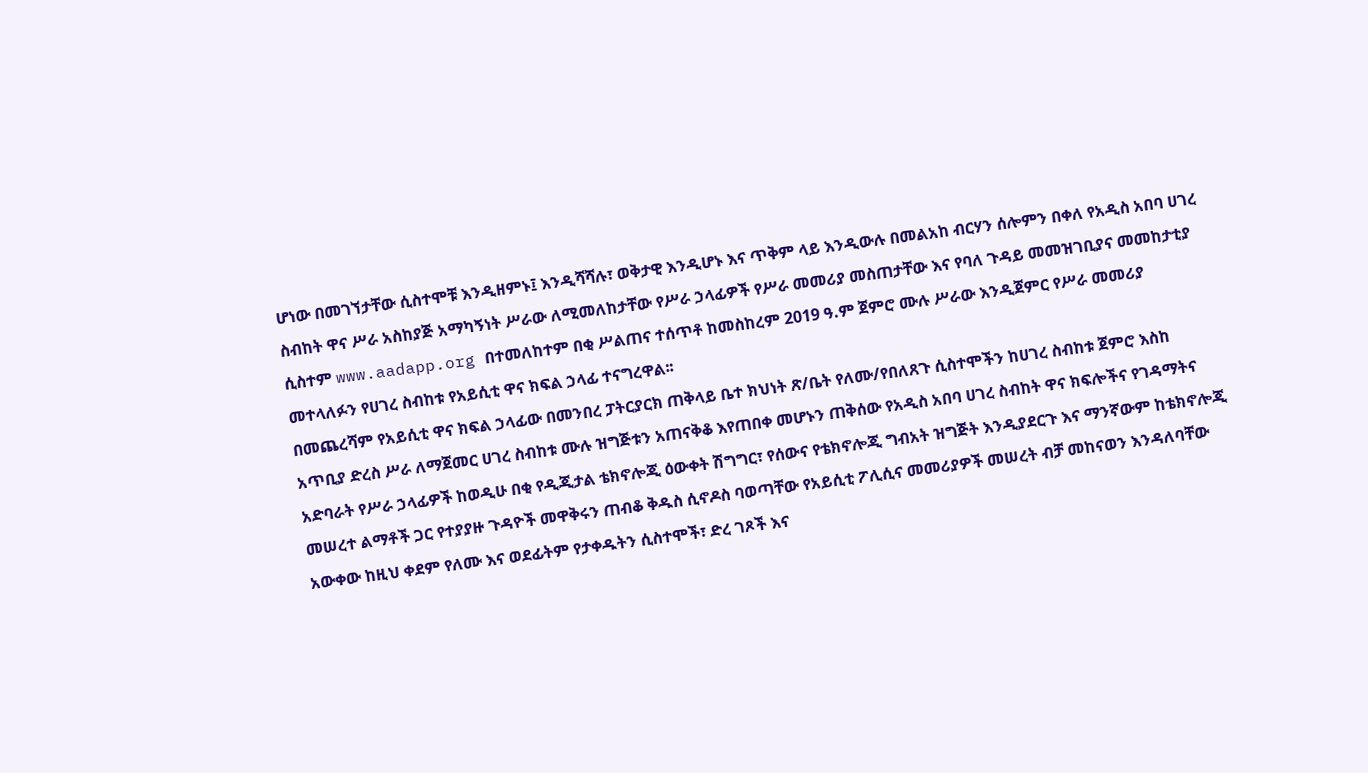ሆነው በመገኘታቸው ሲስተሞቹ እንዲዘምኑ፤ እንዲሻሻሉ፣ ወቅታዊ እንዲሆኑ እና ጥቅም ላይ እንዲውሉ በመልአከ ብርሃን ሰሎምን በቀለ የአዲስ አበባ ሀገረ ስብከት ዋና ሥራ አስከያጅ አማካኝነት ሥራው ለሚመለከታቸው የሥራ ኃላፊዎች የሥራ መመሪያ መስጠታቸው እና የባለ ጉዳይ መመዝገቢያና መመከታቲያ ሲስተም www.aadapp.org በተመለከተም በቂ ሥልጠና ተሰጥቶ ከመስከረም 2019 ዓ.ም ጀምሮ ሙሉ ሥራው እንዲጀምር የሥራ መመሪያ መተላለፉን የሀገረ ስብከቱ የአይሲቲ ዋና ክፍል ኃላፊ ተናግረዋል፡፡
በመጨረሻም የአይሲቲ ዋና ክፍል ኃላፊው በመንበረ ፓትርያርክ ጠቅላይ ቤተ ክህነት ጽ/ቤት የለሙ/የበለጸጉ ሲስተሞችን ከሀገረ ስብከቱ ጀምሮ እስከ አጥቢያ ድረስ ሥራ ለማጀመር ሀገረ ስብከቱ ሙሉ ዝግጅቱን አጠናቅቆ እየጠበቀ መሆኑን ጠቅሰው የአዲስ አበባ ሀገረ ስብከት ዋና ክፍሎችና የገዳማትና አድባራት የሥራ ኃላፊዎች ከወዲሁ በቂ የዲጂታል ቴክኖሎጂ ዕውቀት ሽግግር፣ የሰውና የቴክኖሎጂ ግብአት ዝግጅት እንዲያደርጉ እና ማንኛውም ከቴክኖሎጂ መሠረተ ልማቶች ጋር የተያያዙ ጉዳዮች መዋቅሩን ጠብቆ ቅዱስ ሲኖዶስ ባወጣቸው የአይሲቲ ፖሊሲና መመሪያዎች መሠረት ብቻ መከናወን እንዳለባቸው አውቀው ከዚህ ቀደም የለሙ እና ወደፊትም የታቀዱትን ሲስተሞች፣ ድረ ገጾች እና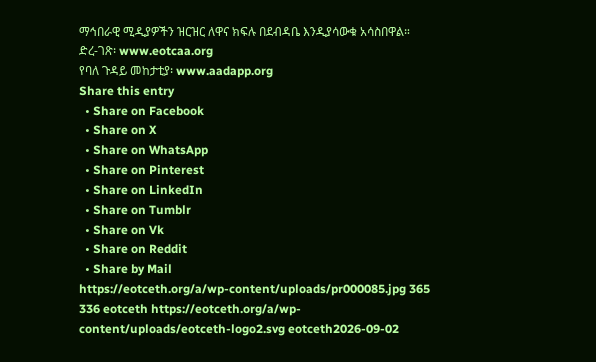ማኅበራዊ ሚዲያዎችን ዝርዝር ለዋና ክፍሉ በደብዳቤ እንዲያሳውቁ አሳስበዋል።
ድረ-ገጽ፡ www.eotcaa.org
የባለ ጉዳይ መከታቲያ፡ www.aadapp.org
Share this entry
  • Share on Facebook
  • Share on X
  • Share on WhatsApp
  • Share on Pinterest
  • Share on LinkedIn
  • Share on Tumblr
  • Share on Vk
  • Share on Reddit
  • Share by Mail
https://eotceth.org/a/wp-content/uploads/pr000085.jpg 365 336 eotceth https://eotceth.org/a/wp-content/uploads/eotceth-logo2.svg eotceth2026-09-02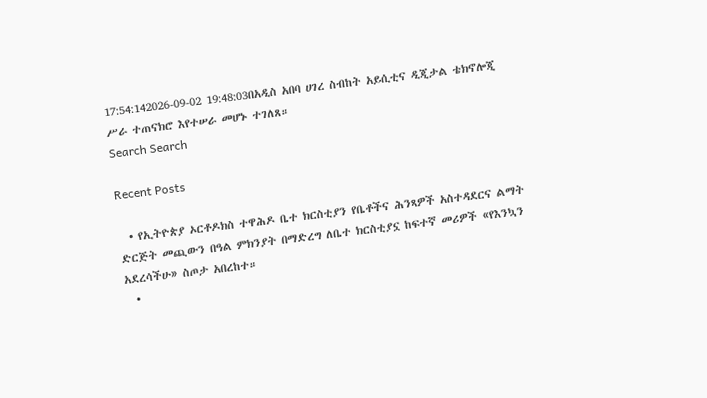17:54:142026-09-02 19:48:03በአዲስ አበባ ሀገረ ስብከት አይሲቲና ዲጂታል ቴክኖሎጂ ሥራ ተጠናክሮ እየተሠራ መሆኑ ተገለጸ።
Search Search

Recent Posts

  • የኢትዮጵያ ኦርቶዶክስ ተዋሕዶ ቤተ ክርስቲያን የቤቶችና ሕንጻዎች አስተዳደርና ልማት ድርጅት መጪውን በዓል ምክንያት በማድረግ ለቤተ ክርስቲያኗ ከፍተኛ መሪዎች «የእንኳን አደረሳችሁ» ስጦታ አበረከተ።
  •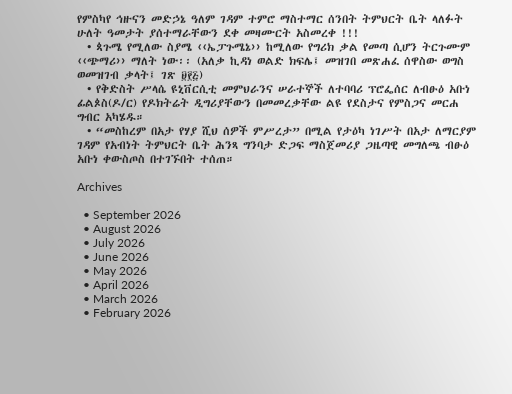የምስካየ ኅዙናን መድኃኔ ዓለም ገዳም ተምሮ ማስተማር ሰንበት ትምህርት ቤት ላለፉት ሁለት ዓመታት ያሰተማራቸውን ደቀ መዛሙርት አስመረቀ !!!
  • ጳጉሜ የሚለው ስያሜ ‹‹ኤፓጉሜኔ›› ከሚለው የግሪክ ቃል የመጣ ሲሆን ትርጉሙም ‹‹ጭማሪ›› ማለት ነው፡፡ (አለቃ ኪዳነ ወልድ ክፍሌ፤ መዝገበ መጽሐፈ ሰዋስው ወግስ ወመዝገብ ቃላት፤ ገጽ ፱፻፭)
  • የቅድስት ሥላሴ ዩኒቨርሲቲ መምህራንና ሠራተኞች ለተባባሪ ፕሮፌሰር ለብፁዕ አቡነ ፊልጶስ(ዶ/ር) የዶክትሬት ዲግሪያቸውን በመመረቃቸው ልዩ የደስታና የምስጋና መርሐ ግብር አካሄዱ።
  • “መስከረም በአታ የሃያ ሺህ ሰዎች ምሥረታ” በሚል የታዕካ ነገሥት በአታ ለማርያም ገዳም የአብነት ትምህርት ቤት ሕንጻ ግንባታ ድጋፍ ማስጀመሪያ ጋዜጣዊ መግለጫ ብፁዕ አቡነ ቀውስጦስ በተገኙበት ተሰጠ።

Archives

  • September 2026
  • August 2026
  • July 2026
  • June 2026
  • May 2026
  • April 2026
  • March 2026
  • February 2026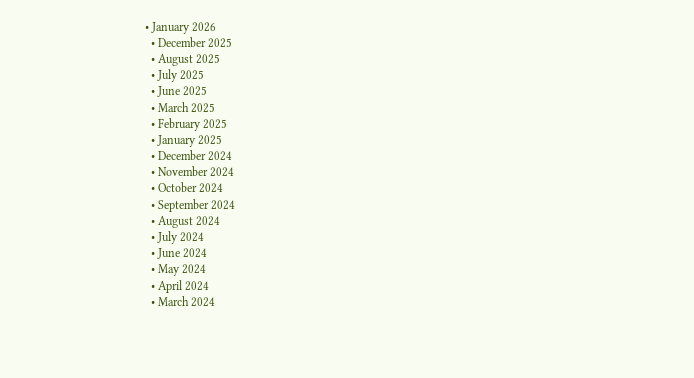• January 2026
  • December 2025
  • August 2025
  • July 2025
  • June 2025
  • March 2025
  • February 2025
  • January 2025
  • December 2024
  • November 2024
  • October 2024
  • September 2024
  • August 2024
  • July 2024
  • June 2024
  • May 2024
  • April 2024
  • March 2024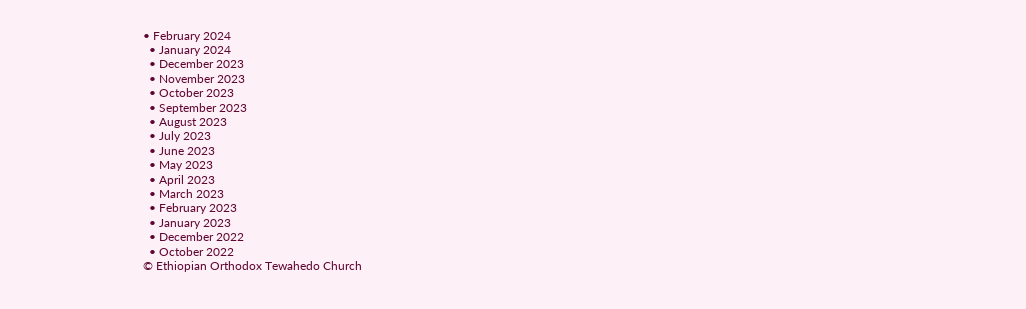• February 2024
  • January 2024
  • December 2023
  • November 2023
  • October 2023
  • September 2023
  • August 2023
  • July 2023
  • June 2023
  • May 2023
  • April 2023
  • March 2023
  • February 2023
  • January 2023
  • December 2022
  • October 2022
© Ethiopian Orthodox Tewahedo Church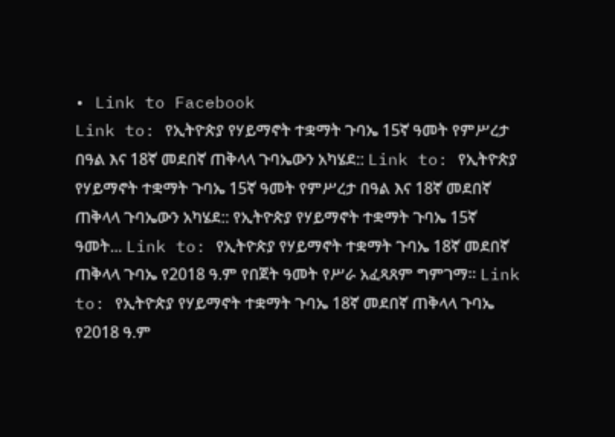• Link to Facebook
Link to: የኢትዮጵያ የሃይማኖት ተቋማት ጉባኤ 15ኛ ዓመት የምሥረታ በዓል እና 18ኛ መደበኛ ጠቅላላ ጉባኤውን አካሄደ:: Link to: የኢትዮጵያ የሃይማኖት ተቋማት ጉባኤ 15ኛ ዓመት የምሥረታ በዓል እና 18ኛ መደበኛ ጠቅላላ ጉባኤውን አካሄደ:: የኢትዮጵያ የሃይማኖት ተቋማት ጉባኤ 15ኛ ዓመት... Link to: የኢትዮጵያ የሃይማኖት ተቋማት ጉባኤ 18ኛ መደበኛ ጠቅላላ ጉባኤ የ2018 ዓ.ም የበጀት ዓመት የሥራ አፈጻጸም ግምገማ። Link to: የኢትዮጵያ የሃይማኖት ተቋማት ጉባኤ 18ኛ መደበኛ ጠቅላላ ጉባኤ የ2018 ዓ.ም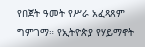የበጀት ዓመት የሥራ አፈጻጸም ግምገማ። የኢትዮጵያ የሃይማኖት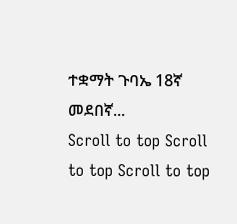ተቋማት ጉባኤ 18ኛ መደበኛ...
Scroll to top Scroll to top Scroll to top